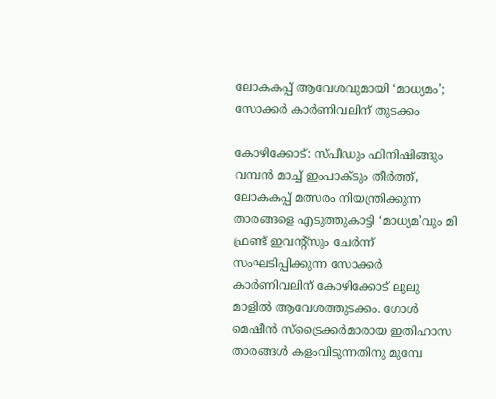ലോകകപ്പ് ആവേശവുമായി ‘മാധ്യമം’; സോക്കർ കാർണിവലിന് തുടക്കം

കോഴിക്കോട്: സ്പീഡും ഫിനിഷിങ്ങും വമ്പൻ മാച്ച് ഇംപാക്ടും തീർത്ത്, ലോകകപ്പ് മത്സരം നിയന്ത്രിക്കുന്ന താരങ്ങളെ എടുത്തുകാട്ടി ‘മാധ്യമ’വും മി ഫ്രണ്ട് ഇവന്റ്സും ചേർന്ന് സംഘടിപ്പിക്കുന്ന സോക്കർ കാർണിവലിന് കോഴിക്കോട് ലുലു മാളിൽ ആവേശത്തുടക്കം. ഗോൾ മെഷീൻ സ്ട്രൈക്കർമാരായ ഇതിഹാസ താരങ്ങൾ കളംവിടുന്നതിനു മുമ്പേ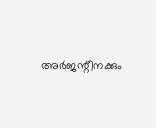അർജന്റീനക്കും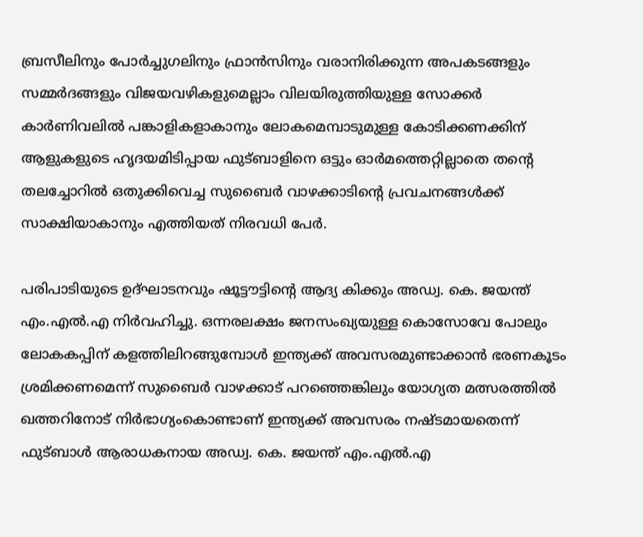ബ്രസീലിനും പോർച്ചുഗലിനും ഫ്രാൻസിനും വരാനിരിക്കുന്ന അപകടങ്ങളും സമ്മർദങ്ങളും വിജയവഴികളുമെല്ലാം വിലയിരുത്തിയുള്ള സോക്കർ കാർണിവലിൽ പങ്കാളികളാകാനും ലോകമെമ്പാടുമുള്ള കോടിക്കണക്കിന് ആളുകളുടെ ഹൃദയമിടിപ്പായ ഫുട്ബാളിനെ ഒട്ടും ഓർമത്തെറ്റില്ലാതെ തന്റെ തലച്ചോറിൽ ഒതുക്കിവെച്ച സുബൈർ വാഴക്കാടിന്റെ പ്രവചനങ്ങൾക്ക് സാക്ഷിയാകാനും എത്തിയത് നിരവധി പേർ.

പരിപാടിയുടെ ഉദ്ഘാടനവും ഷൂട്ടൗട്ടിന്റെ ആദ്യ കിക്കും അഡ്വ. കെ. ജയന്ത് എം.എൽ.എ നിർവഹിച്ചു. ഒന്നരലക്ഷം ജനസംഖ്യയുള്ള കൊസോവേ പോലും ലോകകപ്പിന് കളത്തിലിറങ്ങുമ്പോൾ ഇന്ത്യക്ക് അവസരമുണ്ടാക്കാൻ ഭരണകൂടം ശ്രമിക്കണമെന്ന് സുബൈർ വാഴക്കാട് പറഞ്ഞെങ്കിലും യോഗ്യത മത്സരത്തിൽ ഖത്തറിനോട് നിർഭാഗ്യംകൊണ്ടാണ് ഇന്ത്യക്ക് അവസരം നഷ്ടമായതെന്ന് ഫുട്ബാൾ ആരാധകനായ അഡ്വ. കെ. ജയന്ത് എം.എൽ.എ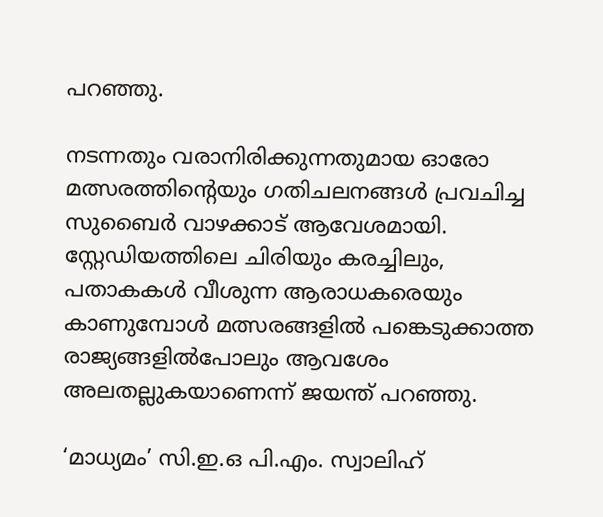പറഞ്ഞു.

നടന്നതും വരാനിരിക്കുന്നതുമായ ഓരോ മത്സരത്തിന്റെയും ഗതിചലനങ്ങൾ പ്രവചിച്ച സുബൈർ വാഴക്കാട് ആവേശമായി. സ്റ്റേഡിയത്തിലെ ചിരിയും കരച്ചിലും, പതാകകൾ വീശുന്ന ആരാധകരെയും കാണുമ്പോൾ മത്സരങ്ങളിൽ പങ്കെടുക്കാത്ത രാജ്യങ്ങളിൽപോലും ആവശേം അലതല്ലുകയാണെന്ന് ജയന്ത് പറഞ്ഞു.

‘മാധ്യമം’ സി.ഇ.ഒ പി.എം. സ്വാലിഹ്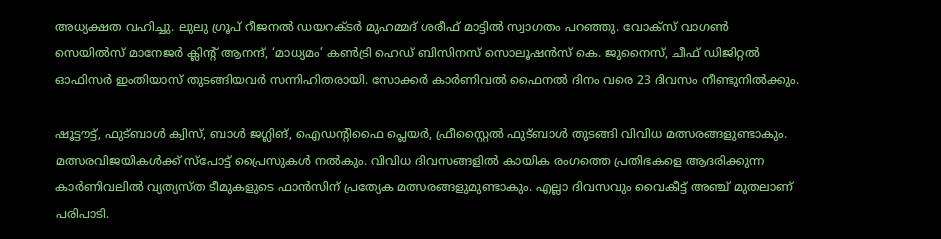അധ്യക്ഷത വഹിച്ചു. ലുലു ഗ്രൂപ് റീജനൽ ഡയറക്ടർ മുഹമ്മദ് ശരീഫ് മാട്ടിൽ സ്വാഗതം പറഞ്ഞു. വോക്സ് വാഗൺ സെയിൽസ് മാനേജർ ക്ലിന്റ് ആനന്ദ്, ‘മാധ്യമം’ കൺട്രി ഹെഡ് ബിസിനസ് സൊലൂഷൻസ് കെ. ജുനൈസ്, ചീഫ് ഡിജിറ്റൽ ഓഫിസർ ഇംതിയാസ് തുടങ്ങിയവർ സന്നിഹിതരായി. സോക്കർ കാർണിവൽ ഫൈനൽ ദിനം വരെ 23 ദിവസം നീണ്ടുനിൽക്കും.

ഷൂട്ടൗട്ട്, ഫുട്ബാൾ ക്വിസ്, ബാൾ ജഗ്ലിങ്, ഐഡന്റിഫൈ പ്ലെയർ, ഫ്രീസ്റ്റൈൽ ഫുട്ബാൾ തുടങ്ങി വിവിധ മത്സരങ്ങളുണ്ടാകും. മത്സരവിജയികൾക്ക് സ്പോട്ട് പ്രൈസുകൾ നൽകും. വിവിധ ദിവസങ്ങളിൽ കായിക രംഗത്തെ പ്രതിഭകളെ ആദരിക്കുന്ന കാർണിവലിൽ വ്യത്യസ്ത ടീമുകളുടെ ഫാൻസിന് പ്രത്യേക മത്സരങ്ങളുമുണ്ടാകും. എല്ലാ ദിവസവും വൈകീട്ട് അഞ്ച് മുതലാണ് പരിപാടി.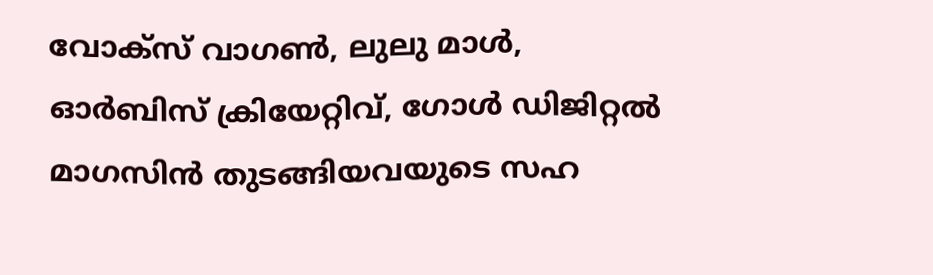വോക്‌സ് വാഗൺ, ലുലു മാൾ, ഓർബിസ് ക്രിയേറ്റിവ്, ഗോൾ ഡിജിറ്റൽ മാഗസിൻ തുടങ്ങിയവയുടെ സഹ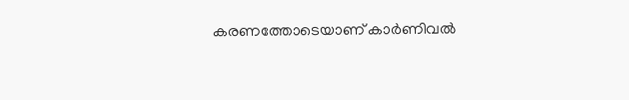കരണത്തോടെയാണ് കാർണിവൽ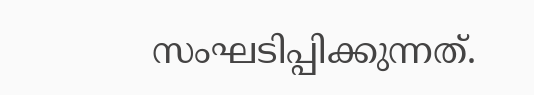സംഘടിപ്പിക്കുന്നത്.